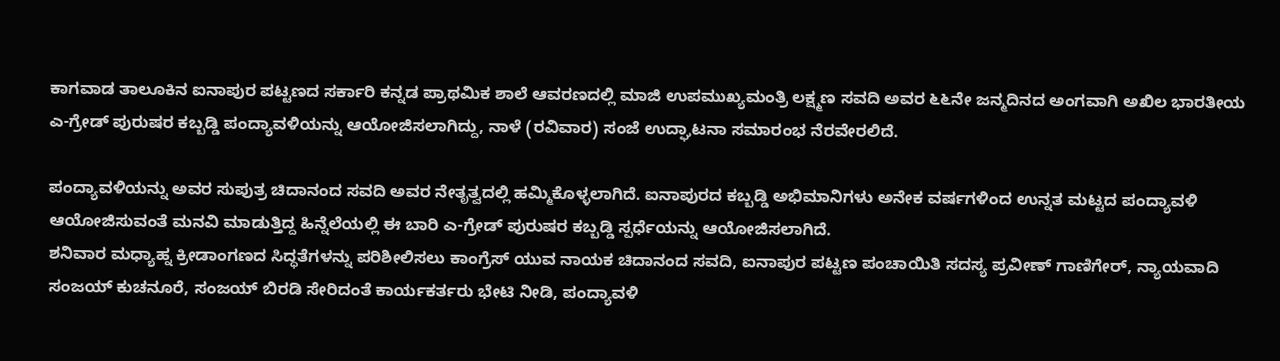ಕಾಗವಾಡ ತಾಲೂಕಿನ ಐನಾಪುರ ಪಟ್ಟಣದ ಸರ್ಕಾರಿ ಕನ್ನಡ ಪ್ರಾಥಮಿಕ ಶಾಲೆ ಆವರಣದಲ್ಲಿ ಮಾಜಿ ಉಪಮುಖ್ಯಮಂತ್ರಿ ಲಕ್ಷ್ಮಣ ಸವದಿ ಅವರ ೬೬ನೇ ಜನ್ಮದಿನದ ಅಂಗವಾಗಿ ಅಖಿಲ ಭಾರತೀಯ ಎ-ಗ್ರೇಡ್ ಪುರುಷರ ಕಬ್ಬಡ್ಡಿ ಪಂದ್ಯಾವಳಿಯನ್ನು ಆಯೋಜಿಸಲಾಗಿದ್ದು, ನಾಳೆ (ರವಿವಾರ) ಸಂಜೆ ಉದ್ಘಾಟನಾ ಸಮಾರಂಭ ನೆರವೇರಲಿದೆ.

ಪಂದ್ಯಾವಳಿಯನ್ನು ಅವರ ಸುಪುತ್ರ ಚಿದಾನಂದ ಸವದಿ ಅವರ ನೇತೃತ್ವದಲ್ಲಿ ಹಮ್ಮಿಕೊಳ್ಳಲಾಗಿದೆ. ಐನಾಪುರದ ಕಬ್ಬಡ್ಡಿ ಅಭಿಮಾನಿಗಳು ಅನೇಕ ವರ್ಷಗಳಿಂದ ಉನ್ನತ ಮಟ್ಟದ ಪಂದ್ಯಾವಳಿ ಆಯೋಜಿಸುವಂತೆ ಮನವಿ ಮಾಡುತ್ತಿದ್ದ ಹಿನ್ನೆಲೆಯಲ್ಲಿ ಈ ಬಾರಿ ಎ-ಗ್ರೇಡ್ ಪುರುಷರ ಕಬ್ಬಡ್ಡಿ ಸ್ಪರ್ಧೆಯನ್ನು ಆಯೋಜಿಸಲಾಗಿದೆ.
ಶನಿವಾರ ಮಧ್ಯಾಹ್ನ ಕ್ರೀಡಾಂಗಣದ ಸಿದ್ಧತೆಗಳನ್ನು ಪರಿಶೀಲಿಸಲು ಕಾಂಗ್ರೆಸ್ ಯುವ ನಾಯಕ ಚಿದಾನಂದ ಸವದಿ, ಐನಾಪುರ ಪಟ್ಟಣ ಪಂಚಾಯಿತಿ ಸದಸ್ಯ ಪ್ರವೀಣ್ ಗಾಣಿಗೇರ್, ನ್ಯಾಯವಾದಿ ಸಂಜಯ್ ಕುಚನೂರೆ, ಸಂಜಯ್ ಬಿರಡಿ ಸೇರಿದಂತೆ ಕಾರ್ಯಕರ್ತರು ಭೇಟಿ ನೀಡಿ, ಪಂದ್ಯಾವಳಿ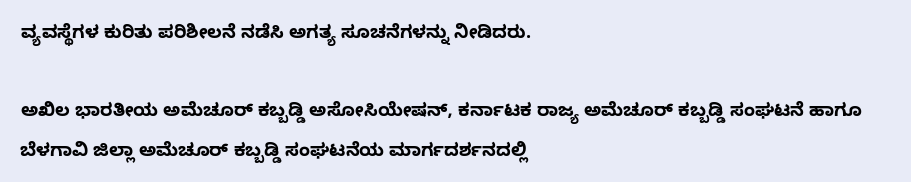ವ್ಯವಸ್ಥೆಗಳ ಕುರಿತು ಪರಿಶೀಲನೆ ನಡೆಸಿ ಅಗತ್ಯ ಸೂಚನೆಗಳನ್ನು ನೀಡಿದರು.

ಅಖಿಲ ಭಾರತೀಯ ಅಮೆಚೂರ್ ಕಬ್ಬಡ್ಡಿ ಅಸೋಸಿಯೇಷನ್, ಕರ್ನಾಟಕ ರಾಜ್ಯ ಅಮೆಚೂರ್ ಕಬ್ಬಡ್ಡಿ ಸಂಘಟನೆ ಹಾಗೂ ಬೆಳಗಾವಿ ಜಿಲ್ಲಾ ಅಮೆಚೂರ್ ಕಬ್ಬಡ್ಡಿ ಸಂಘಟನೆಯ ಮಾರ್ಗದರ್ಶನದಲ್ಲಿ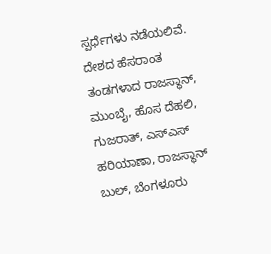ಸ್ಪರ್ಧೆಗಳು ನಡೆಯಲಿವೆ. ದೇಶದ ಹೆಸರಾಂತ ತಂಡಗಳಾದ ರಾಜಸ್ಥಾನ್, ಮುಂಬೈ, ಹೊಸ ದೆಹಲಿ, ಗುಜರಾತ್, ಎಸ್ಎಸ್ ಹರಿಯಾಣಾ, ರಾಜಸ್ಥಾನ್ ಬುಲ್, ಬೆಂಗಳೂರು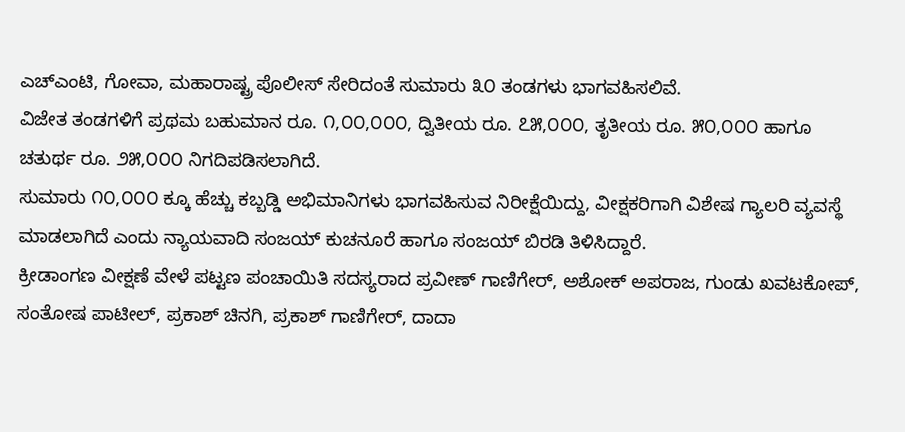ಎಚ್ಎಂಟಿ, ಗೋವಾ, ಮಹಾರಾಷ್ಟ್ರ ಪೊಲೀಸ್ ಸೇರಿದಂತೆ ಸುಮಾರು ೩೦ ತಂಡಗಳು ಭಾಗವಹಿಸಲಿವೆ.
ವಿಜೇತ ತಂಡಗಳಿಗೆ ಪ್ರಥಮ ಬಹುಮಾನ ರೂ. ೧,೦೦,೦೦೦, ದ್ವಿತೀಯ ರೂ. ೭೫,೦೦೦, ತೃತೀಯ ರೂ. ೫೦,೦೦೦ ಹಾಗೂ ಚತುರ್ಥ ರೂ. ೨೫,೦೦೦ ನಿಗದಿಪಡಿಸಲಾಗಿದೆ.
ಸುಮಾರು ೧೦,೦೦೦ ಕ್ಕೂ ಹೆಚ್ಚು ಕಬ್ಬಡ್ಡಿ ಅಭಿಮಾನಿಗಳು ಭಾಗವಹಿಸುವ ನಿರೀಕ್ಷೆಯಿದ್ದು, ವೀಕ್ಷಕರಿಗಾಗಿ ವಿಶೇಷ ಗ್ಯಾಲರಿ ವ್ಯವಸ್ಥೆ ಮಾಡಲಾಗಿದೆ ಎಂದು ನ್ಯಾಯವಾದಿ ಸಂಜಯ್ ಕುಚನೂರೆ ಹಾಗೂ ಸಂಜಯ್ ಬಿರಡಿ ತಿಳಿಸಿದ್ದಾರೆ.
ಕ್ರೀಡಾಂಗಣ ವೀಕ್ಷಣೆ ವೇಳೆ ಪಟ್ಟಣ ಪಂಚಾಯಿತಿ ಸದಸ್ಯರಾದ ಪ್ರವೀಣ್ ಗಾಣಿಗೇರ್, ಅಶೋಕ್ ಅಪರಾಜ, ಗುಂಡು ಖವಟಕೋಪ್, ಸಂತೋಷ ಪಾಟೀಲ್, ಪ್ರಕಾಶ್ ಚಿನಗಿ, ಪ್ರಕಾಶ್ ಗಾಣಿಗೇರ್, ದಾದಾ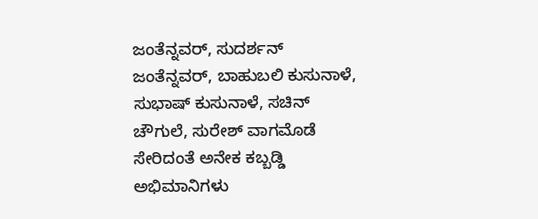ಜಂತೆನ್ನವರ್, ಸುದರ್ಶನ್ ಜಂತೆನ್ನವರ್, ಬಾಹುಬಲಿ ಕುಸುನಾಳೆ, ಸುಭಾಷ್ ಕುಸುನಾಳೆ, ಸಚಿನ್ ಚೌಗುಲೆ, ಸುರೇಶ್ ವಾಗಮೊಡೆ ಸೇರಿದಂತೆ ಅನೇಕ ಕಬ್ಬಡ್ಡಿ ಅಭಿಮಾನಿಗಳು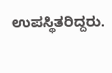ಉಪಸ್ಥಿತರಿದ್ದರು.